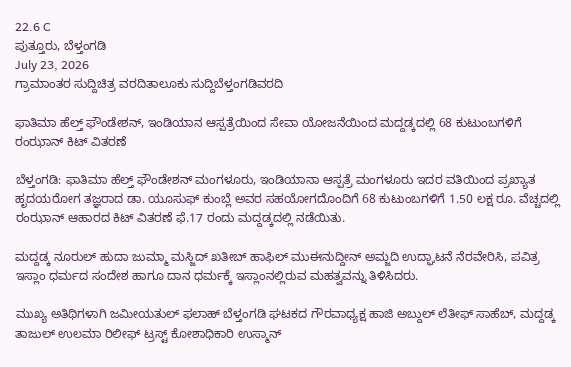22.6 C
ಪುತ್ತೂರು, ಬೆಳ್ತಂಗಡಿ
July 23, 2026
ಗ್ರಾಮಾಂತರ ಸುದ್ದಿಚಿತ್ರ ವರದಿತಾಲೂಕು ಸುದ್ದಿಬೆಳ್ತಂಗಡಿವರದಿ

ಫಾತಿಮಾ ಹೆಲ್ತ್ ಫೌಂಡೇಶನ್, ಇಂಡಿಯಾನ ಆಸ್ಪತ್ರೆಯಿಂದ ಸೇವಾ ಯೋಜನೆಯಿಂದ ಮದ್ದಡ್ಕದಲ್ಲಿ 68 ಕುಟುಂಬಗಳಿಗೆ ರಂಝಾನ್ ಕಿಟ್ ವಿತರಣೆ

ಬೆಳ್ತಂಗಡಿ: ಫಾತಿಮಾ ಹೆಲ್ತ್ ಫೌಂಡೇಶನ್ ಮಂಗಳೂರು, ಇಂಡಿಯಾನಾ ಆಸ್ಪತ್ರೆ ಮಂಗಳೂರು ಇದರ ವತಿಯಿಂದ ಪ್ರಖ್ಯಾತ ಹೃದಯರೋಗ ತಜ್ಞರಾದ ಡಾ. ಯೂಸುಫ್ ಕುಂಬ್ಲೆ ಅವರ ಸಹಯೋಗದೊಂದಿಗೆ 68 ಕುಟುಂಬಗಳಿಗೆ 1.50 ಲಕ್ಷ ರೂ. ವೆಚ್ಚದಲ್ಲಿ ರಂಝಾನ್ ಆಹಾರದ ಕಿಟ್ ವಿತರಣೆ ಫೆ.17 ರಂದು ಮದ್ದಡ್ಕದಲ್ಲಿ ನಡೆಯಿತು.

ಮದ್ದಡ್ಕ ನೂರುಲ್ ಹುದಾ ಜುಮ್ಮಾ ಮಸ್ಜಿದ್ ಖತೀಬ್ ಹಾಫಿಲ್ ಮುಈನುದ್ದೀನ್ ಅಮ್ಜದಿ ಉದ್ಘಾಟನೆ ನೆರವೇರಿಸಿ, ಪವಿತ್ರ ಇಸ್ಲಾಂ ಧರ್ಮದ ಸಂದೇಶ ಹಾಗೂ ದಾನ ಧರ್ಮಕ್ಕೆ ಇಸ್ಲಾಂನಲ್ಲಿರುವ ಮಹತ್ವವನ್ನು ತಿಳಿಸಿದರು.

ಮುಖ್ಯ ಅತಿಥಿಗಳಾಗಿ ಜಮೀಯತುಲ್ ಫಲಾಹ್ ಬೆಳ್ತಂಗಡಿ ಘಟಕದ ಗೌರವಾಧ್ಯಕ್ಷ ಹಾಜಿ ಅಬ್ದುಲ್ ಲೆತೀಫ್ ಸಾಹೆಬ್, ಮದ್ದಡ್ಕ ತಾಜುಲ್ ಉಲಮಾ ರಿಲೀಫ್ ಟ್ರಸ್ಟ್ ಕೋಶಾಧಿಕಾರಿ ಉಸ್ಮಾನ್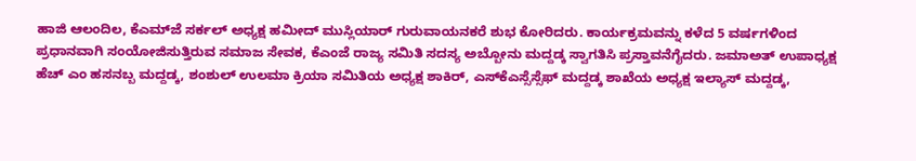ಹಾಜಿ ಆಲಂದಿಲ, ಕೆಎಮ್‌ಜೆ ಸರ್ಕಲ್ ಅಧ್ಯಕ್ಷ ಹಮೀದ್ ಮುಸ್ಲಿಯಾರ್ ಗುರುವಾಯನಕರೆ ಶುಭ ಕೋರಿದರು. ಕಾರ್ಯಕ್ರಮವನ್ನು ಕಳೆದ 5 ವರ್ಷಗಳಿಂದ ಪ್ರಧಾನವಾಗಿ ಸಂಯೋಜಿಸುತ್ತಿರುವ ಸಮಾಜ ಸೇವಕ, ಕೆಎಂಜೆ ರಾಜ್ಯ ಸಮಿತಿ ಸದಸ್ಯ ಅಬ್ಬೋನು ಮದ್ದಡ್ಕ ಸ್ವಾಗತಿಸಿ ಪ್ರಸ್ತಾವನೆಗೈದರು. ಜಮಾಅತ್ ಉಪಾಧ್ಯಕ್ಷ ಹೆಚ್ ಎಂ ಹಸನಬ್ಬ ಮದ್ದಡ್ಕ, ಶಂಶುಲ್ ಉಲಮಾ ಕ್ರಿಯಾ ಸಮಿತಿಯ ಅಧ್ಯಕ್ಷ ಶಾಕಿರ್, ಎಸ್‌ಕೆಎಸ್ಸೆಸ್ಸೆಫ್ ಮದ್ದಡ್ಕ ಶಾಖೆಯ ಅಧ್ಯಕ್ಷ ಇಲ್ಯಾಸ್ ಮದ್ದಡ್ಕ,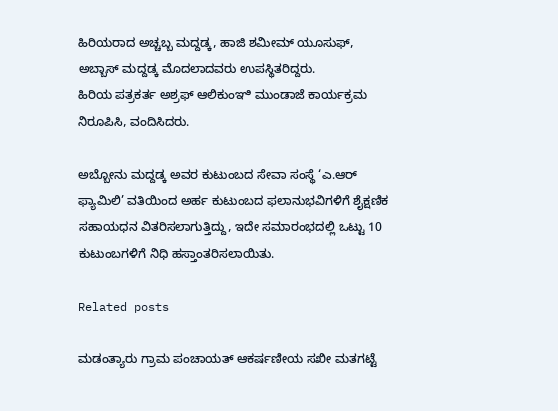ಹಿರಿಯರಾದ ಅಚ್ಚಬ್ಬ ಮದ್ದಡ್ಕ, ಹಾಜಿ ಶಮೀಮ್ ಯೂಸುಫ್, ಅಬ್ಬಾಸ್ ಮದ್ದಡ್ಕ ಮೊದಲಾದವರು ಉಪಸ್ಥಿತರಿದ್ದರು.
ಹಿರಿಯ ಪತ್ರಕರ್ತ ಅಶ್ರಫ್ ಆಲಿಕುಂಞಿ ಮುಂಡಾಜೆ ಕಾರ್ಯಕ್ರಮ ನಿರೂಪಿಸಿ, ವಂದಿಸಿದರು.

ಅಬ್ಬೋನು ಮದ್ದಡ್ಕ ಅವರ ಕುಟುಂಬದ ಸೇವಾ ಸಂಸ್ಥೆ ‘ಎ.ಆರ್ ಫ್ಯಾಮಿಲಿ’ ವತಿಯಿಂದ ಅರ್ಹ ಕುಟುಂಬದ ಫಲಾನುಭವಿಗಳಿಗೆ ಶೈಕ್ಷಣಿಕ ಸಹಾಯಧನ ವಿತರಿಸಲಾಗುತ್ತಿದ್ದು, ಇದೇ ಸಮಾರಂಭದಲ್ಲಿ ಒಟ್ಟು 10 ಕುಟುಂಬಗಳಿಗೆ ನಿಧಿ ಹಸ್ತಾಂತರಿಸಲಾಯಿತು.

Related posts

ಮಡಂತ್ಯಾರು ಗ್ರಾಮ ಪಂಚಾಯತ್ ಆಕರ್ಷಣೀಯ ಸಖೀ ಮತಗಟ್ಟೆ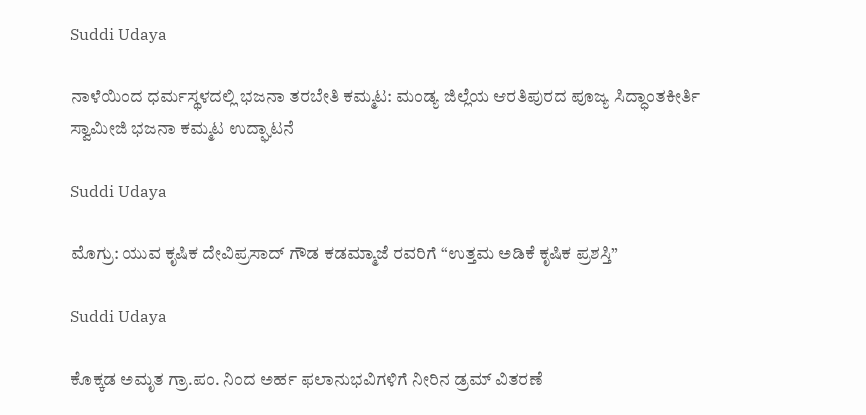Suddi Udaya

ನಾಳೆಯಿಂದ ಧರ್ಮಸ್ಥಳದಲ್ಲಿ ಭಜನಾ ತರಬೇತಿ ಕಮ್ಮಟ: ಮಂಡ್ಯ ಜಿಲ್ಲೆಯ ಆರತಿಪುರದ ಪೂಜ್ಯ ಸಿದ್ಧಾಂತಕೀರ್ತಿ ಸ್ವಾಮೀಜಿ ಭಜನಾ ಕಮ್ಮಟ ಉದ್ಘಾಟನೆ

Suddi Udaya

ಮೊಗ್ರು: ಯುವ ಕೃಷಿಕ ದೇವಿಪ್ರಸಾದ್ ಗೌಡ ಕಡಮ್ಮಾಜೆ ರವರಿಗೆ “ಉತ್ತಮ ಅಡಿಕೆ ಕೃಷಿಕ ಪ್ರಶಸ್ತಿ”

Suddi Udaya

ಕೊಕ್ಕಡ ಅಮೃತ ಗ್ರಾ.ಪಂ. ನಿಂದ ಅರ್ಹ ಫಲಾನುಭವಿಗಳಿಗೆ ನೀರಿನ ಡ್ರಮ್ ವಿತರಣೆ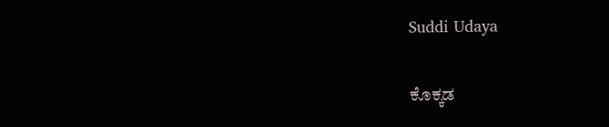Suddi Udaya

ಕೊಕ್ಕಡ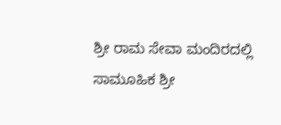ಶ್ರೀ ರಾಮ ಸೇವಾ ಮಂದಿರದಲ್ಲಿ ಸಾಮೂಹಿಕ ಶ್ರೀ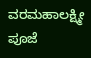ವರಮಹಾಲಕ್ಷ್ಮೀ ಪೂಜೆ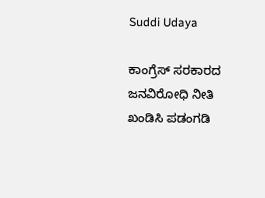Suddi Udaya

ಕಾಂಗ್ರೆಸ್ ಸರಕಾರದ ಜನವಿರೋಧಿ ನೀತಿ ಖಂಡಿಸಿ ಪಡಂಗಡಿ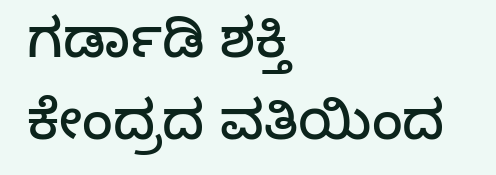ಗರ್ಡಾಡಿ ಶಕ್ತಿ ಕೇಂದ್ರದ ವತಿಯಿಂದ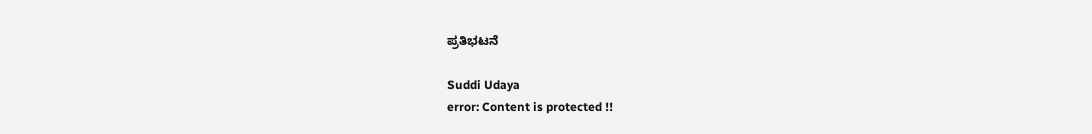ಪ್ರತಿಭಟನೆ

Suddi Udaya
error: Content is protected !!